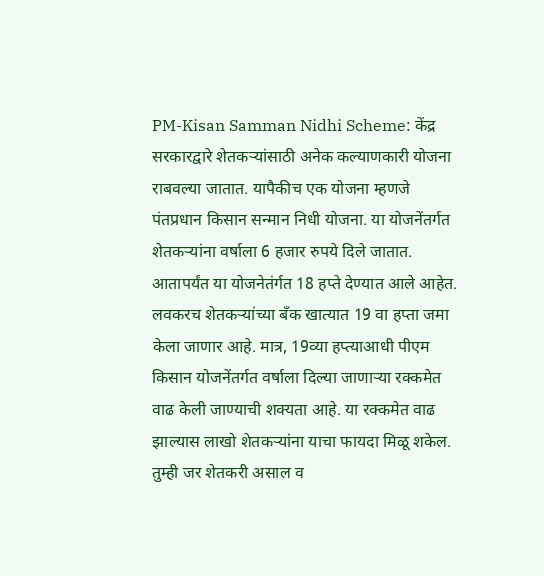PM-Kisan Samman Nidhi Scheme: केंद्र सरकारद्वारे शेतकऱ्यांसाठी अनेक कल्याणकारी योजना राबवल्या जातात. यापैकीच एक योजना म्हणजे पंतप्रधान किसान सन्मान निधी योजना. या योजनेंतर्गत शेतकऱ्यांना वर्षाला 6 हजार रुपये दिले जातात. आतापर्यंत या योजनेतंर्गत 18 हप्ते देण्यात आले आहेत. लवकरच शेतकऱ्यांच्या बँक खात्यात 19 वा हप्ता जमा केला जाणार आहे. मात्र, 19व्या हप्त्याआधी पीएम किसान योजनेंतर्गत वर्षाला दिल्या जाणाऱ्या रक्कमेत वाढ केली जाण्याची शक्यता आहे. या रक्कमेत वाढ झाल्यास लाखो शेतकऱ्यांना याचा फायदा मिळू शकेल. तुम्ही जर शेतकरी असाल व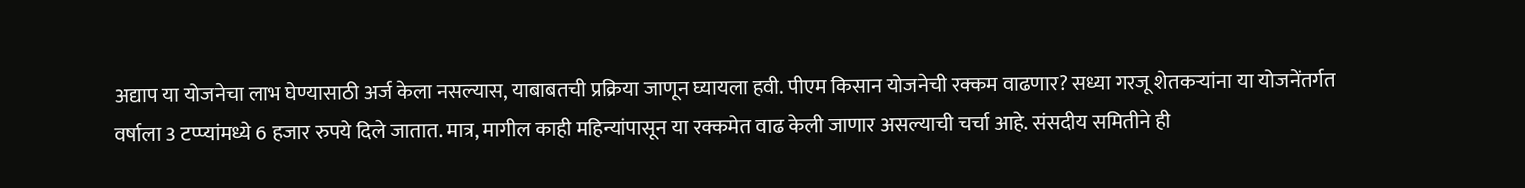अद्याप या योजनेचा लाभ घेण्यासाठी अर्ज केला नसल्यास, याबाबतची प्रक्रिया जाणून घ्यायला हवी. पीएम किसान योजनेची रक्कम वाढणार? सध्या गरजू शेतकऱ्यांना या योजनेंतर्गत वर्षाला 3 टप्प्यांमध्ये 6 हजार रुपये दिले जातात. मात्र, मागील काही महिन्यांपासून या रक्कमेत वाढ केली जाणार असल्याची चर्चा आहे. संसदीय समितीने ही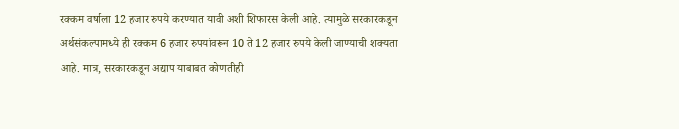रक्कम वर्षाला 12 हजार रुपये करण्यात यावी अशी शिफारस केली आहे. त्यामुळे सरकारकडून अर्थसंकल्पामध्ये ही रक्कम 6 हजार रुपयांवरून 10 ते 12 हजार रुपये केली जाण्याची शक्यता आहे. मात्र, सरकारकडून अद्याप याबाबत कोणतीही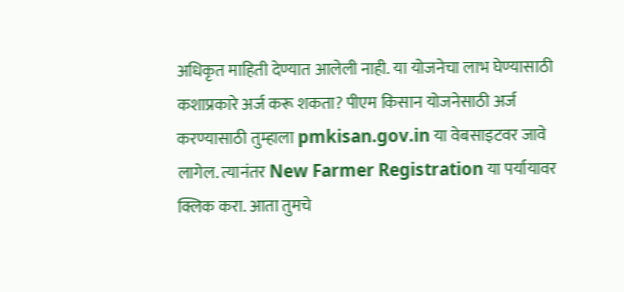अधिकृत माहिती देण्यात आलेली नाही. या योजनेचा लाभ घेण्यासाठी कशाप्रकारे अर्ज करू शकता? पीएम किसान योजनेसाठी अर्ज करण्यासाठी तुम्हाला pmkisan.gov.in या वेबसाइटवर जावे लागेल. त्यानंतर New Farmer Registration या पर्यायावर क्लिक करा. आता तुमचे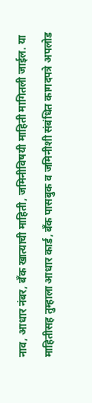नाव, आधार नंबर, बँक खात्याची माहिती, जमिनीविषयी माहिती मागितली जाईल. या माहितीसह तुम्हाला आधार कार्ड, बँक पासबुक व जमिनीशी संबंधित कागदपत्रे अपलोड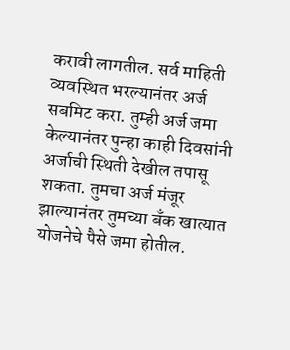करावी लागतील. सर्व माहिती व्यवस्थित भरल्यानंतर अर्ज सबमिट करा. तुम्ही अर्ज जमा केल्यानंतर पुन्हा काही दिवसांनी अर्जाची स्थिती देखील तपासू शकता. तुमचा अर्ज मंजूर झाल्यानंतर तुमच्या बँक खात्यात योजनेचे पैसे जमा होतील.